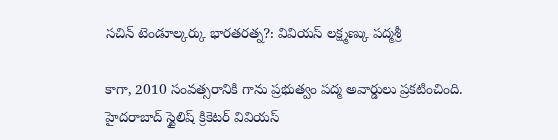సచిన్ టెండూల్కర్కు భారతరత్న?: వివియస్ లక్ష్మణ్కు పద్మశ్రీ

కాగా, 2010 సంవత్సరానికి గాను ప్రభుత్వం పద్మ అవార్డులు ప్రకటించింది. హైదరాబాద్ స్టైలిష్ క్రికెటర్ వివియస్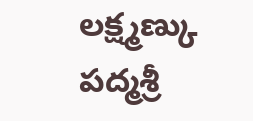లక్ష్మణ్కు పద్మశ్రీ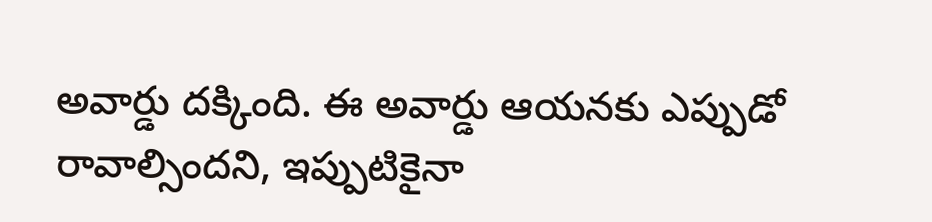అవార్డు దక్కింది. ఈ అవార్డు ఆయనకు ఎప్పుడో రావాల్సిందని, ఇప్పుటికైనా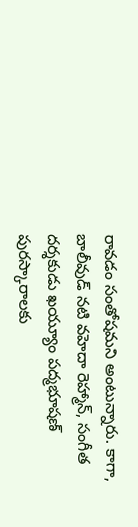రావడం సంతోషమని అంటున్నారు. కాగా, బాలీవుడ్ నటి వహెదా రెహ్మాన్, సంగీత దర్శకుడు ఖయ్యూం పద్మభూషణ్ పురస్కారాలకు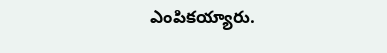ఎంపికయ్యారు.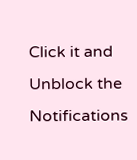Click it and Unblock the Notifications